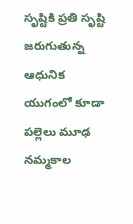సృష్టికి ప్రతి సృష్టి జరుగుతున్న ఆధునిక యుగంలో కూడా పల్లెలు మూఢ నమ్మకాల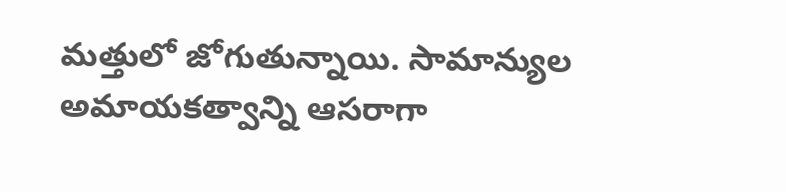మత్తులో జోగుతున్నాయి. సామాన్యుల అమాయకత్వాన్ని ఆసరాగా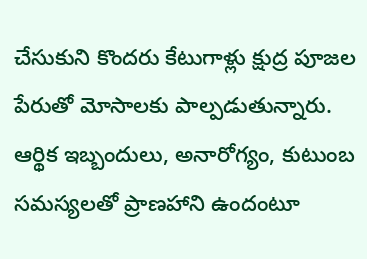చేసుకుని కొందరు కేటుగాళ్లు క్షుద్ర పూజల పేరుతో మోసాలకు పాల్పడుతున్నారు. ఆర్థిక ఇబ్బందులు, అనారోగ్యం, కుటుంబ సమస్యలతో ప్రాణహాని ఉందంటూ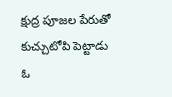క్షుద్ర పూజల పేరుతో కుచ్చుటోపి పెట్టాడు ఓ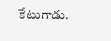కేటుగాడు.